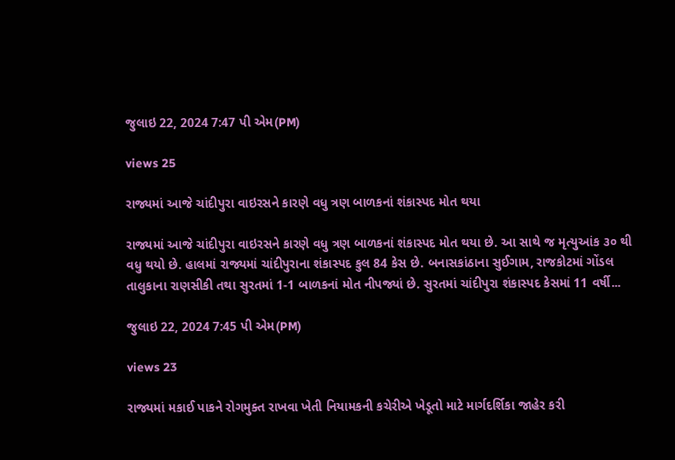જુલાઇ 22, 2024 7:47 પી એમ(PM)

views 25

રાજ્યમાં આજે ચાંદીપુરા વાઇરસને કારણે વધુ ત્રણ બાળકનાં શંકાસ્પદ મોત થયા

રાજ્યમાં આજે ચાંદીપુરા વાઇરસને કારણે વધુ ત્રણ બાળકનાં શંકાસ્પદ મોત થયા છે. આ સાથે જ મૃત્યુઆંક ૩૦ થી વધુ થયો છે. હાલમાં રાજ્યમાં ચાંદીપુરાના શંકાસ્પદ કુલ 84 કેસ છે. બનાસકાંઠાના સુઈગામ, રાજકોટમાં ગોંડલ તાલુકાના રાણસીકી તથા સુરતમાં 1-1 બાળકનાં મોત નીપજ્યાં છે. સુરતમાં ચાંદીપુરા શંકાસ્પદ કેસમાં 11 વર્ષી...

જુલાઇ 22, 2024 7:45 પી એમ(PM)

views 23

રાજ્યમાં મકાઈ પાકને રોગમુક્ત રાખવા ખેતી નિયામકની કચેરીએ ખેડૂતો માટે માર્ગદર્શિકા જાહેર કરી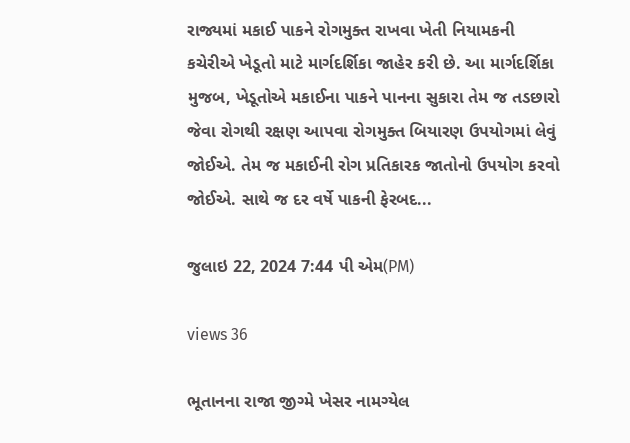રાજ્યમાં મકાઈ પાકને રોગમુક્ત રાખવા ખેતી નિયામકની કચેરીએ ખેડૂતો માટે માર્ગદર્શિકા જાહેર કરી છે. આ માર્ગદર્શિકા મુજબ, ખેડૂતોએ મકાઈના પાકને પાનના સુકારા તેમ જ તડછારો જેવા રોગથી રક્ષણ આપવા રોગમુક્ત બિયારણ ઉપયોગમાં લેવું જોઈએ. તેમ જ મકાઈની રોગ પ્રતિકારક જાતોનો ઉપયોગ કરવો જોઈએ. સાથે જ દર વર્ષે પાકની ફેરબદ...

જુલાઇ 22, 2024 7:44 પી એમ(PM)

views 36

ભૂતાનના રાજા જીગ્મે ખેસર નામગ્યેલ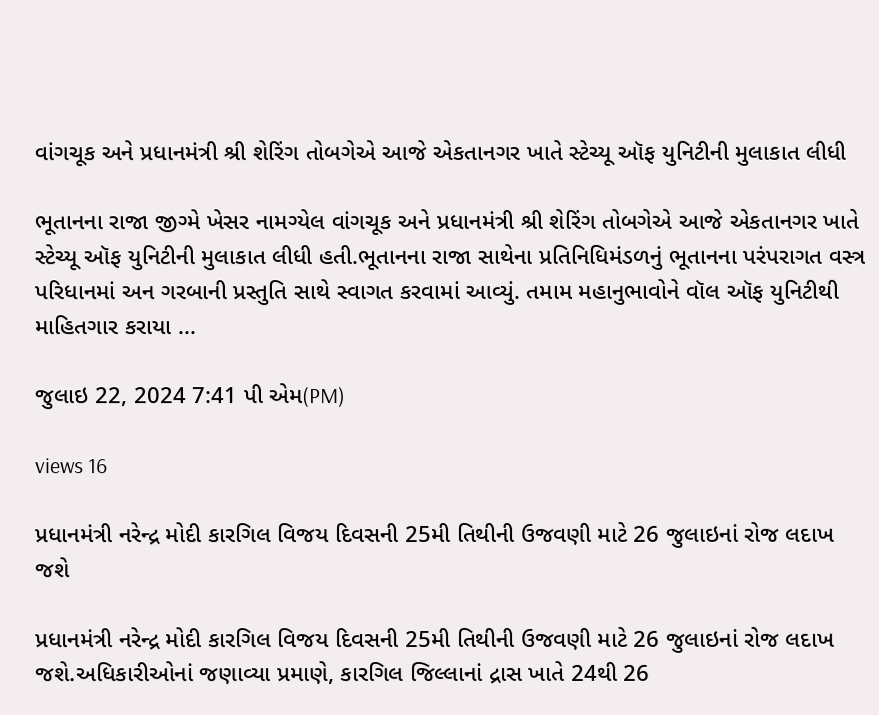વાંગચૂક અને પ્રધાનમંત્રી શ્રી શેરિંગ તોબગેએ આજે એકતાનગર ખાતે સ્ટેચ્યૂ ઑફ યુનિટીની મુલાકાત લીધી

ભૂતાનના રાજા જીગ્મે ખેસર નામગ્યેલ વાંગચૂક અને પ્રધાનમંત્રી શ્રી શેરિંગ તોબગેએ આજે એકતાનગર ખાતે સ્ટેચ્યૂ ઑફ યુનિટીની મુલાકાત લીધી હતી.ભૂતાનના રાજા સાથેના પ્રતિનિધિમંડળનું ભૂતાનના પરંપરાગત વસ્ત્ર પરિધાનમાં અન ગરબાની પ્રસ્તુતિ સાથે સ્વાગત કરવામાં આવ્યું. તમામ મહાનુભાવોને વૉલ ઑફ યુનિટીથી માહિતગાર કરાયા ...

જુલાઇ 22, 2024 7:41 પી એમ(PM)

views 16

પ્રધાનમંત્રી નરેન્દ્ર મોદી કારગિલ વિજય દિવસની 25મી તિથીની ઉજવણી માટે 26 જુલાઇનાં રોજ લદાખ જશે

પ્રધાનમંત્રી નરેન્દ્ર મોદી કારગિલ વિજય દિવસની 25મી તિથીની ઉજવણી માટે 26 જુલાઇનાં રોજ લદાખ જશે.અધિકારીઓનાં જણાવ્યા પ્રમાણે, કારગિલ જિલ્લાનાં દ્રાસ ખાતે 24થી 26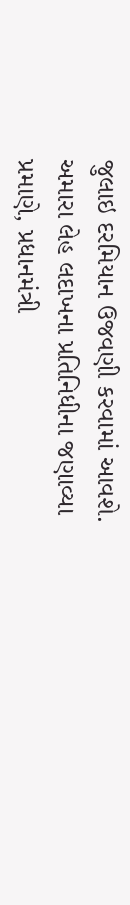જુલાઇ દરમિયાન ઉજવણી કરવામાં આવશે. અમારા લેહ લદાખના પ્રતિનિધીના જણાવ્યા પ્રમાણે, પ્રધાનમંત્રી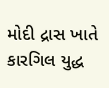મોદી દ્રાસ ખાતે કારગિલ યુદ્ધ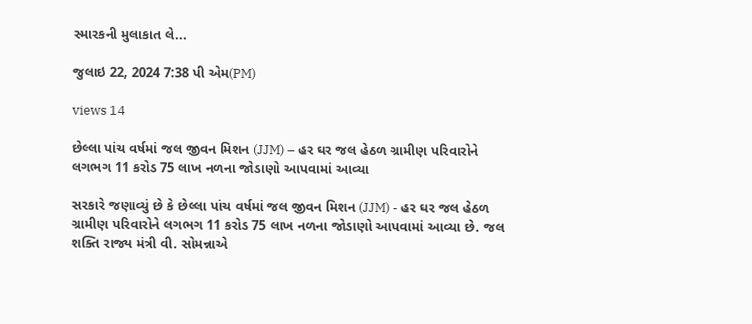સ્મારકની મુલાકાત લે...

જુલાઇ 22, 2024 7:38 પી એમ(PM)

views 14

છેલ્લા પાંચ વર્ષમાં જલ જીવન મિશન (JJM) – હર ઘર જલ હેઠળ ગ્રામીણ પરિવારોને લગભગ 11 કરોડ 75 લાખ નળના જોડાણો આપવામાં આવ્યા

સરકારે જણાવ્યું છે કે છેલ્લા પાંચ વર્ષમાં જલ જીવન મિશન (JJM) - હર ઘર જલ હેઠળ ગ્રામીણ પરિવારોને લગભગ 11 કરોડ 75 લાખ નળના જોડાણો આપવામાં આવ્યા છે. જલ શક્તિ રાજ્ય મંત્રી વી. સોમન્નાએ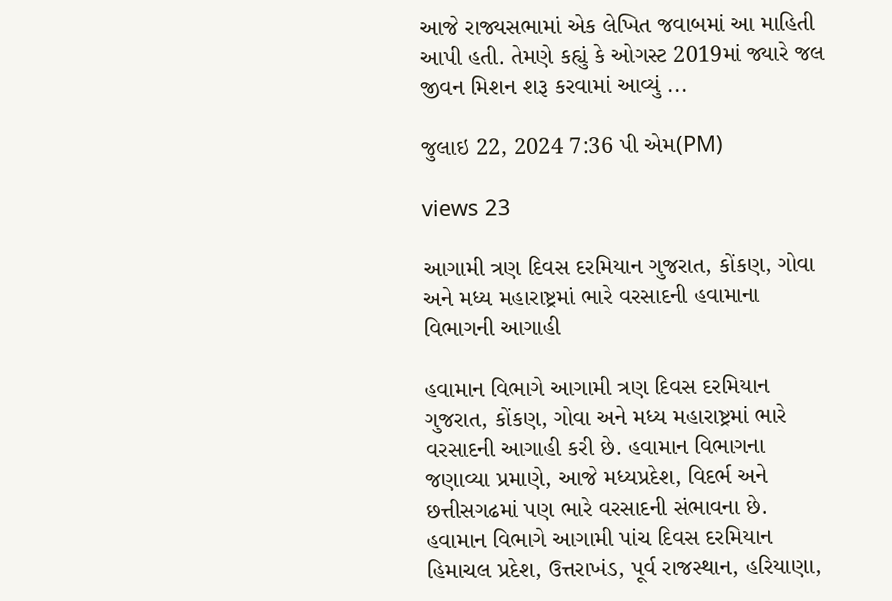આજે રાજ્યસભામાં એક લેખિત જવાબમાં આ માહિતી આપી હતી. તેમણે કહ્યું કે ઓગસ્ટ 2019માં જ્યારે જલ જીવન મિશન શરૂ કરવામાં આવ્યું ...

જુલાઇ 22, 2024 7:36 પી એમ(PM)

views 23

આગામી ત્રણ દિવસ દરમિયાન ગુજરાત, કોંકણ, ગોવા અને મધ્ય મહારાષ્ટ્રમાં ભારે વરસાદની હવામાના વિભાગની આગાહી

હવામાન વિભાગે આગામી ત્રણ દિવસ દરમિયાન ગુજરાત, કોંકણ, ગોવા અને મધ્ય મહારાષ્ટ્રમાં ભારે વરસાદની આગાહી કરી છે. હવામાન વિભાગના જણાવ્યા પ્રમાણે, આજે મધ્યપ્રદેશ, વિદર્ભ અને છત્તીસગઢમાં પણ ભારે વરસાદની સંભાવના છે. હવામાન વિભાગે આગામી પાંચ દિવસ દરમિયાન હિમાચલ પ્રદેશ, ઉત્તરાખંડ, પૂર્વ રાજસ્થાન, હરિયાણા,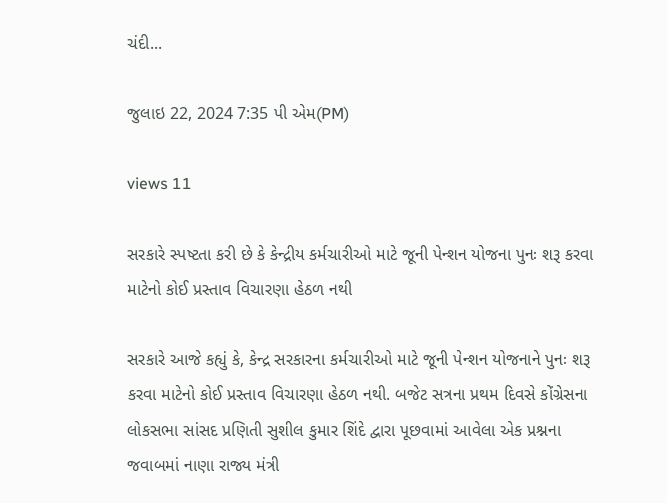ચંદી...

જુલાઇ 22, 2024 7:35 પી એમ(PM)

views 11

સરકારે સ્પષ્ટતા કરી છે કે કેન્દ્રીય કર્મચારીઓ માટે જૂની પેન્શન યોજના પુનઃ શરૂ કરવા માટેનો કોઈ પ્રસ્તાવ વિચારણા હેઠળ નથી

સરકારે આજે કહ્યું કે, કેન્દ્ર સરકારના કર્મચારીઓ માટે જૂની પેન્શન યોજનાને પુનઃ શરૂ કરવા માટેનો કોઈ પ્રસ્તાવ વિચારણા હેઠળ નથી. બજેટ સત્રના પ્રથમ દિવસે કોંગ્રેસના લોકસભા સાંસદ પ્રણિતી સુશીલ કુમાર શિંદે દ્વારા પૂછવામાં આવેલા એક પ્રશ્નના જવાબમાં નાણા રાજ્ય મંત્રી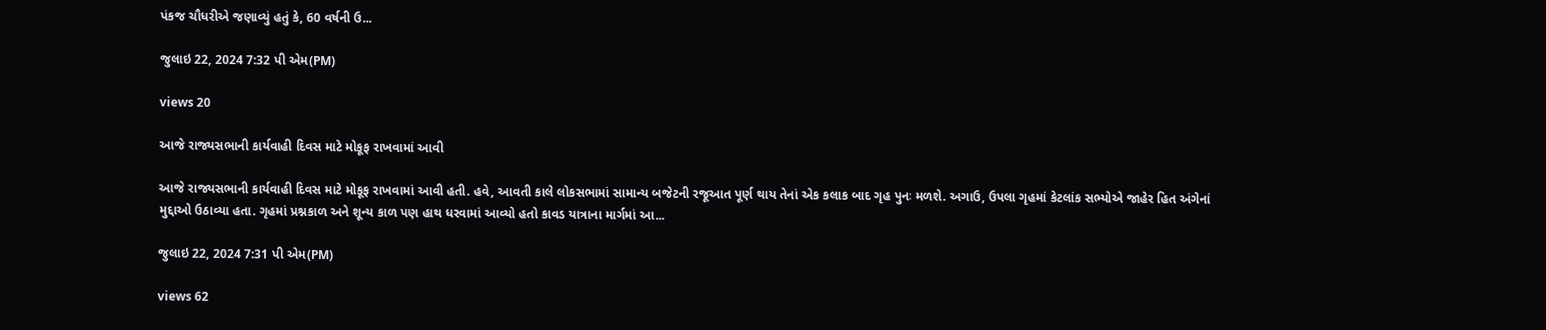પંકજ ચૌધરીએ જણાવ્યું હતું કે, 60 વર્ષની ઉ...

જુલાઇ 22, 2024 7:32 પી એમ(PM)

views 20

આજે રાજ્યસભાની કાર્યવાહી દિવસ માટે મોકૂફ રાખવામાં આવી

આજે રાજ્યસભાની કાર્યવાહી દિવસ માટે મોકૂફ રાખવામાં આવી હતી. હવે, આવતી કાલે લોકસભામાં સામાન્ય બજેટની રજૂઆત પૂર્ણ થાય તેનાં એક કલાક બાદ ગૃહ પુનઃ મળશે. અગાઉ, ઉપલા ગૃહમાં કેટલાંક સભ્યોએ જાહેર હિત અંગેનાં મુદ્દાઓ ઉઠાવ્યા હતા. ગૃહમાં પ્રશ્નકાળ અને શૂન્ય કાળ પણ હાથ ધરવામાં આવ્યો હતો કાવડ યાત્રાના માર્ગમાં આ...

જુલાઇ 22, 2024 7:31 પી એમ(PM)

views 62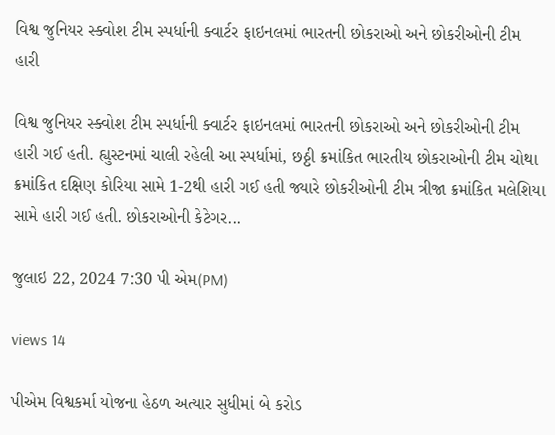વિશ્વ જુનિયર સ્ક્વોશ ટીમ સ્પર્ધાની ક્વાર્ટર ફાઇનલમાં ભારતની છોકરાઓ અને છોકરીઓની ટીમ હારી

વિશ્વ જુનિયર સ્ક્વોશ ટીમ સ્પર્ધાની ક્વાર્ટર ફાઇનલમાં ભારતની છોકરાઓ અને છોકરીઓની ટીમ હારી ગઈ હતી. હ્યુસ્ટનમાં ચાલી રહેલી આ સ્પર્ધામાં, છઠ્ઠી ક્રમાંકિત ભારતીય છોકરાઓની ટીમ ચોથા ક્રમાંકિત દક્ષિણ કોરિયા સામે 1-2થી હારી ગઈ હતી જ્યારે છોકરીઓની ટીમ ત્રીજા ક્રમાંકિત મલેશિયા સામે હારી ગઈ હતી. છોકરાઓની કેટેગર...

જુલાઇ 22, 2024 7:30 પી એમ(PM)

views 14

પીએમ વિશ્વકર્મા યોજના હેઠળ અત્યાર સુધીમાં બે કરોડ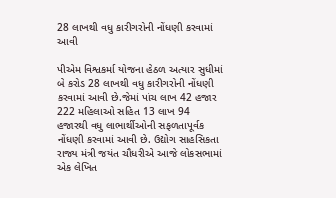28 લાખથી વધુ કારીગરોની નોંધણી કરવામાં આવી

પીએમ વિશ્વકર્મા યોજના હેઠળ અત્યાર સુધીમાં બે કરોડ 28 લાખથી વધુ કારીગરોની નોંધણી કરવામાં આવી છે.જેમાં પાંચ લાખ 42 હજાર 222 મહિલાઓ સહિત 13 લાખ 94 હજારથી વધુ લાભાર્થીઓની સફળતાપૂર્વક નોંધણી કરવામાં આવી છે. ઉદ્યોગ સાહસિકતા રાજ્ય મંત્રી જયંત ચૌધરીએ આજે લોકસભામાં એક લેખિત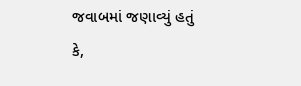જવાબમાં જણાવ્યું હતું કે,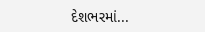દેશભરમાં...